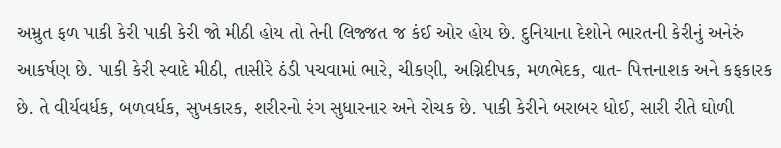અમ્રુત ફળ પાકી કેરી પાકી કેરી જો મીઠી હોય તો તેની લિજ્જત જ કંઈ ઓર હોય છે. દુનિયાના દેશોને ભારતની કેરીનું અનેરું આકર્ષણ છે. પાકી કેરી સ્વાદે મીઠી, તાસીરે ઠંડી પચવામાં ભારે, ચીકણી, અગ્નિદીપક, મળભેદક, વાત- પિત્તનાશક અને કફકારક છે. તે વીર્યવર્ધક, બળવર્ધક, સુખકારક, શરીરનો રંગ સુધારનાર અને રોચક છે. પાકી કેરીને બરાબર ધોઈ, સારી રીતે ઘોળી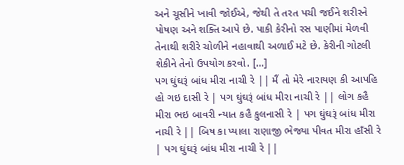અને ચૂસીને ખાવી જોઈએ, જેથી તે તરત પચી જઈને શરીરને પોષણ અને શક્તિ આપે છે. પાકી કેરીનો રસ પાણીમાં મેળવી તેનાથી શરીરે ચોળીને નહાવાથી અળાઈ મટે છે. કેરીની ગોટલી શેકીને તેનો ઉપયોગ કરવો. […]
પગ ઘુંઘરૂં બાંધ મીરા નાચી રે || મૈં તો મેરે નારાયણ કી આપહિ હો ગઇ દાસી રે | પગ ઘુંઘરૂં બાંધ મીરા નાચી રે || લોગ કહૈ મીરા ભઇ બાવરી ન્યાત કહૈ કુલનાસી રે | પગ ઘુંઘરૂં બાંધ મીરા નાચી રે || બિષ કા પ્યાલા રાણાજી ભેજ્યા પીવત મીરા હાઁસી રે | પગ ઘુંઘરૂં બાંધ મીરા નાચી રે ||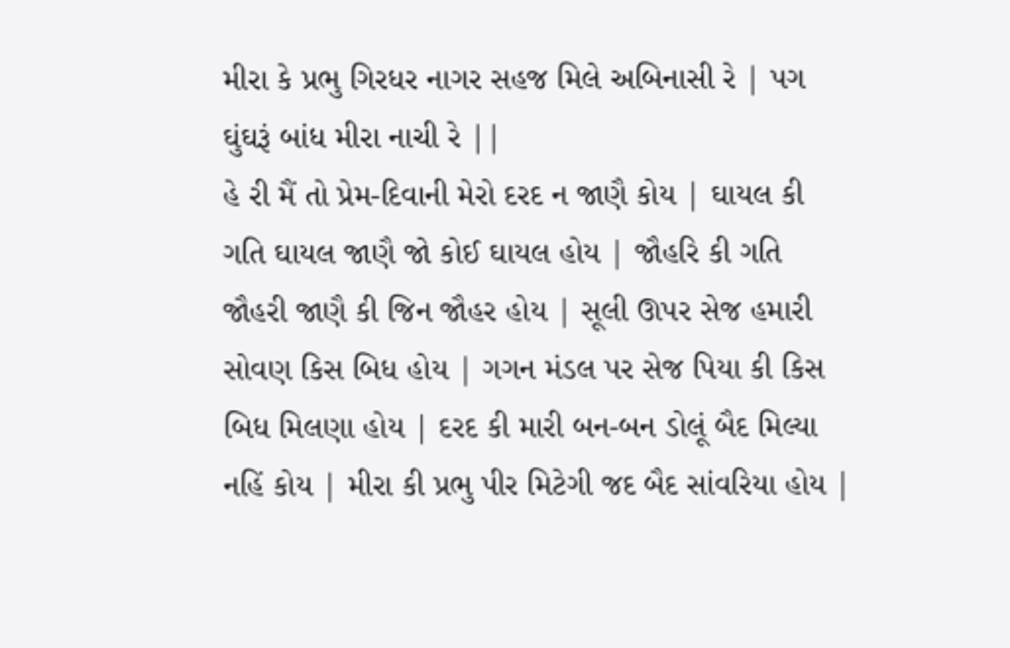મીરા કે પ્રભુ ગિરધર નાગર સહજ મિલે અબિનાસી રે | પગ ઘુંઘરૂં બાંધ મીરા નાચી રે ||
હે રી મૈં તો પ્રેમ-દિવાની મેરો દરદ ન જાણૈ કોય | ઘાયલ કી ગતિ ઘાયલ જાણૈ જો કોઈ ઘાયલ હોય | જૌહરિ કી ગતિ જૌહરી જાણૈ કી જિન જૌહર હોય | સૂલી ઊપર સેજ હમારી સોવણ કિસ બિધ હોય | ગગન મંડલ પર સેજ પિયા કી કિસ બિધ મિલણા હોય | દરદ કી મારી બન-બન ડોલૂં બૈદ મિલ્યા નહિં કોય | મીરા કી પ્રભુ પીર મિટેગી જદ બૈદ સાંવરિયા હોય |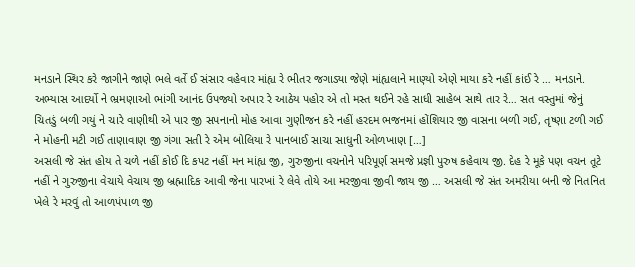મનડાને સ્થિર કરે જાગીને જાણે ભલે વર્તે ઈ સંસાર વહેવાર માંહ્ય રે ભીતર જગાડ્યા જેણે માંહ્યલાને માણ્યો એણે માયા કરે નહીં કાંઈ રે … મનડાને. અભ્યાસ આદર્યો ને ભ્રમણાઓ ભાંગી આનંદ ઉપજ્યો અપાર રે આઠેય પહોર એ તો મસ્ત થઈને રહે સાધી સાહેબ સાથે તાર રે… સત વસ્તુમાં જેનું ચિતડું બળી ગયું ને ચારે વાણીથી એ પાર જી સપનાનો મોહ આવા ગુણીજન કરે નહીં હરદમ ભજનમાં હોંશિયાર જી વાસના બળી ગઈ, તૃષ્ણા ટળી ગઈ ને મોહની મટી ગઈ તાણાવાણ જી ગંગા સતી રે એમ બોલિયા રે પાનબાઈ સાચા સાધુની ઓળખાણ […]
અસલી જે સંત હોય તે ચળે નહીં કોઈ દિ કપટ નહીં મન માંહ્ય જી, ગુરુજીના વચનોને પરિપૂર્ણ સમજે પ્રજ્ઞી પુરુષ કહેવાય જી. દેહ રે મૂકે પણ વચન તૂટે નહીં ને ગુરુજીના વેચાયે વેચાય જી બ્રહ્માદિક આવી જેના પારખાં રે લેવે તોયે આ મરજીવા જીવી જાય જી … અસલી જે સંત અમરીયા બની જે નિતનિત ખેલે રે મરવું તો આળપંપાળ જી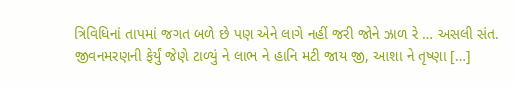ત્રિવિધિનાં તાપમાં જગત બળે છે પણ એને લાગે નહીં જરી જોને ઝાળ રે … અસલી સંત. જીવનમરણની ફેર્યું જેણે ટાળ્યું ને લાભ ને હાનિ મટી જાય જી, આશા ને તૃષ્ણા […]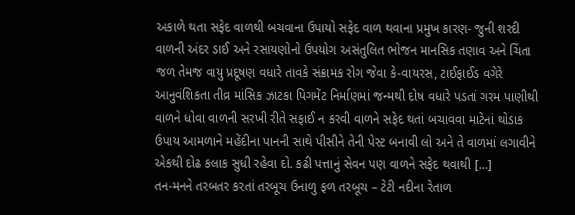અકાળે થતા સફેદ વાળથી બચવાના ઉપાયો સફેદ વાળ થવાના પ્રમુખ કારણ- જુની શરદી વાળની અંદર ડાઈ અને રસાયણોનો ઉપયોગ અસંતુલિત ભોજન માનસિક તણાવ અને ચિંતા જળ તેમજ વાયુ પ્રદૂષણ વધારે તાવકે સંક્રામક રોગ જેવા કે-વાયરસ, ટાઈફાઈડ વગેરે આનુવંશિકતા તીવ્ર માંસિક ઝાટકા પિગમેંટ નિર્માણમાં જન્મથી દોષ વધારે પડતાં ગરમ પાણીથી વાળને ધોવા વાળની સરખી રીતે સફાઈ ન કરવી વાળને સફેદ થતાં બચાવવા માટેનાં થોડાક ઉપાય આમળાને મહેંદીના પાનની સાથે પીસીને તેની પેસ્ટ બનાવી લો અને તે વાળમાં લગાવીને એકથી દોઢ કલાક સુધી રહેવા દો. કઢી પત્તાનું સેવન પણ વાળને સફેદ થવાથી […]
તન-મનને તરબતર કરતાં તરબૂચ ઉનાળુ ફળ તરબૂચ – ટેટી નદીના રેતાળ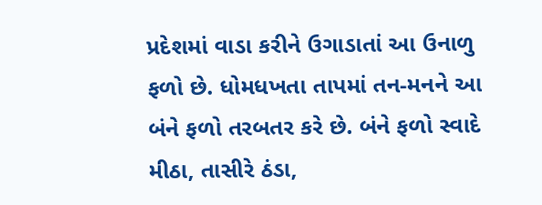પ્રદેશમાં વાડા કરીને ઉગાડાતાં આ ઉનાળુ ફળો છે. ધોમધખતા તાપમાં તન-મનને આ બંને ફળો તરબતર કરે છે. બંને ફળો સ્વાદે મીઠા, તાસીરે ઠંડા,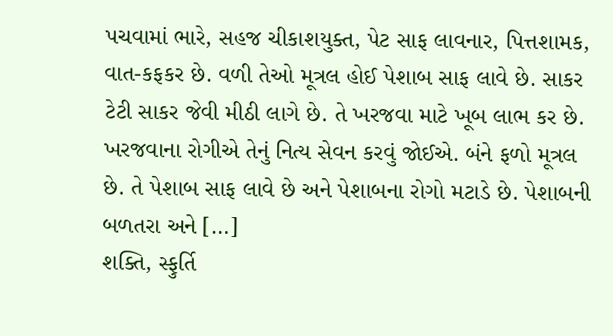પચવામાં ભારે, સહજ ચીકાશયુક્ત, પેટ સાફ લાવનાર, પિત્તશામક, વાત-કફકર છે. વળી તેઓ મૂત્રલ હોઈ પેશાબ સાફ લાવે છે. સાકર ટેટી સાકર જેવી મીઠી લાગે છે. તે ખરજવા માટે ખૂબ લાભ કર છે. ખરજવાના રોગીએ તેનું નિત્ય સેવન કરવું જોઈએ. બંને ફળો મૂત્રલ છે. તે પેશાબ સાફ લાવે છે અને પેશાબના રોગો મટાડે છે. પેશાબની બળતરા અને […]
શક્તિ, સ્ફુર્તિ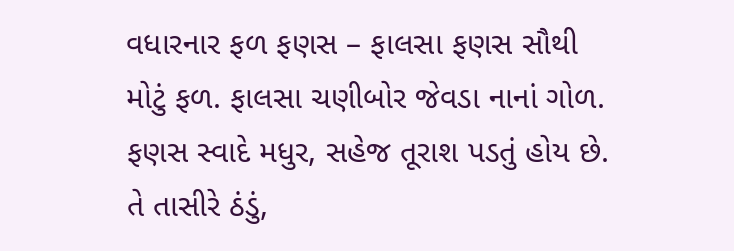વધારનાર ફળ ફણસ – ફાલસા ફણસ સૌથી મોટું ફળ. ફાલસા ચણીબોર જેવડા નાનાં ગોળ. ફણસ સ્વાદે મધુર, સહેજ તૂરાશ પડતું હોય છે. તે તાસીરે ઠંડું,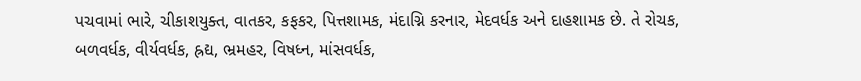પચવામાં ભારે, ચીકાશયુક્ત, વાતકર, કફકર, પિત્તશામક, મંદાગ્નિ કરનાર, મેદવર્ધક અને દાહશામક છે. તે રોચક, બળવર્ધક, વીર્યવર્ધક, હ્રદ્ય, ભ્રમહર, વિષધ્ન, માંસવર્ધક,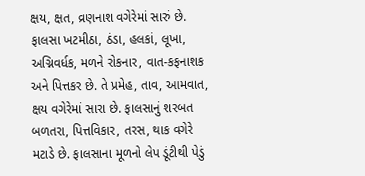ક્ષય, ક્ષત, વ્રણનાશ વગેરેમાં સારું છે. ફાલસા ખટમીઠા, ઠંડા, હલકાં, લૂખા, અગ્નિવર્ધક, મળને રોકનાર, વાત-કફનાશક અને પિત્તકર છે. તે પ્રમેહ, તાવ, આમવાત, ક્ષય વગેરેમાં સારા છે. ફાલસાનું શરબત બળતરા, પિત્તવિકાર, તરસ, થાક વગેરે મટાડે છે. ફાલસાના મૂળનો લેપ ડૂંટીથી પેડું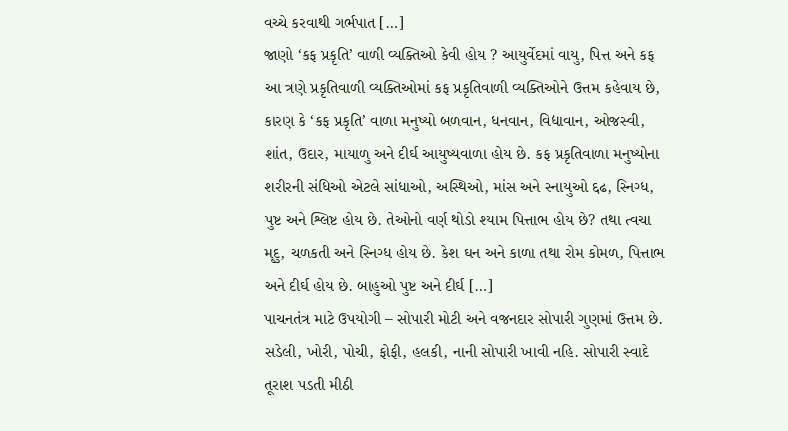વચ્ચે કરવાથી ગર્ભપાત […]
જાણો ‘કફ પ્રકૃતિ’ વાળી વ્યક્તિઓ કેવી હોય ? આયુર્વેદમાં વાયુ, પિત્ત અને કફ આ ત્રણે પ્રકૃતિવાળી વ્યક્તિઓમાં કફ પ્રકૃતિવાળી વ્યક્તિઓને ઉત્તમ કહેવાય છે, કારણ કે ‘કફ પ્રકૃતિ’ વાળા મનુષ્યો બળવાન, ધનવાન, વિદ્યાવાન, ઓજસ્વી, શાંત, ઉદાર, માયાળુ અને દીર્ઘ આયુષ્યવાળા હોય છે. કફ પ્રકૃતિવાળા મનુષ્યોના શરીરની સંધિઓ એટલે સાંધાઓ, અસ્થિઓ, માંસ અને સ્નાયુઓ દ્દઢ, સ્નિગ્ધ, પુષ્ટ અને શ્લિષ્ટ હોય છે. તેઓનો વર્ણ થોડો શ્યામ પિત્તાભ હોય છે? તથા ત્વચા મૃદુ, ચળકતી અને સ્નિગ્ધ હોય છે. કેશ ઘન અને કાળા તથા રોમ કોમળ, પિત્તાભ અને દીર્ઘ હોય છે. બાહુઓ પુષ્ટ અને દીર્ઘ […]
પાચનતંત્ર માટે ઉપયોગી – સોપારી મોટી અને વજનદાર સોપારી ગુણમાં ઉત્તમ છે. સડેલી, ખોરી, પોચી, ફોફી, હલકી, નાની સોપારી ખાવી નહિ. સોપારી સ્વાદે તૂરાશ પડતી મીઠી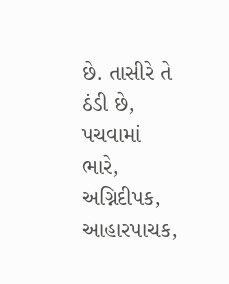છે. તાસીરે તે ઠંડી છે, પચવામાં ભારે, અગ્નિદીપક, આહારપાચક,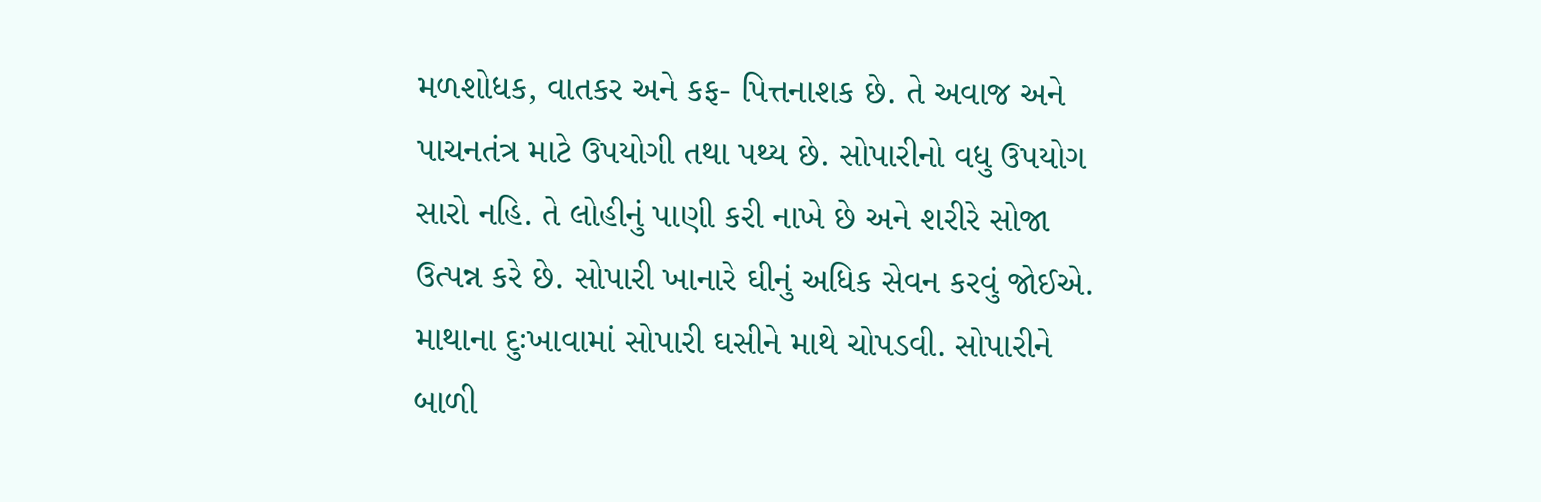મળશોધક, વાતકર અને કફ- પિત્તનાશક છે. તે અવાજ અને પાચનતંત્ર માટે ઉપયોગી તથા પથ્ય છે. સોપારીનો વધુ ઉપયોગ સારો નહિ. તે લોહીનું પાણી કરી નાખે છે અને શરીરે સોજા ઉત્પન્ન કરે છે. સોપારી ખાનારે ઘીનું અધિક સેવન કરવું જોઈએ. માથાના દુઃખાવામાં સોપારી ઘસીને માથે ચોપડવી. સોપારીને બાળી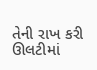તેની રાખ કરી ઊલટીમાં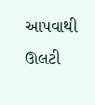આપવાથી ઊલટી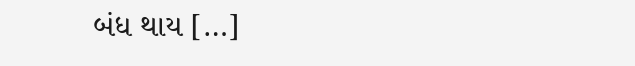બંધ થાય […]